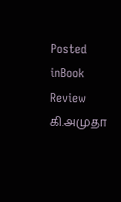Posted inBook Review
கி.அமுதா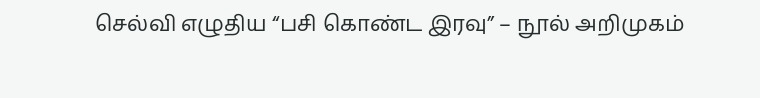செல்வி எழுதிய “பசி கொண்ட இரவு” – நூல் அறிமுகம்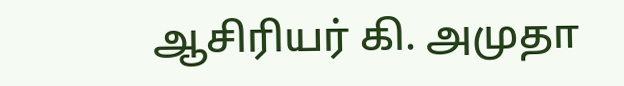ஆசிரியர் கி. அமுதா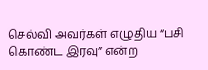செல்வி அவர்கள் எழுதிய “பசி கொண்ட இரவு” என்ற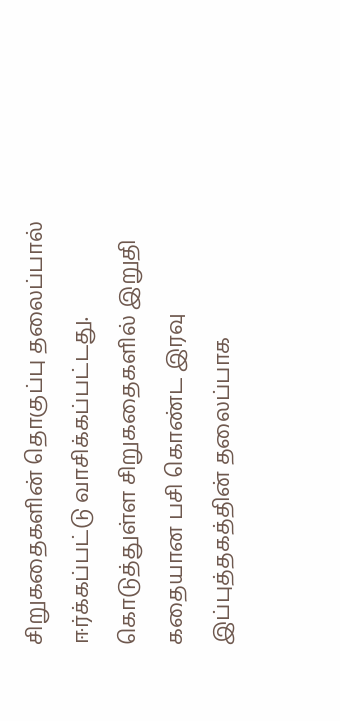சிறுகதைகளின் தொகுப்பு தலைப்பால் ஈர்க்கப்பட்டு வாசிக்கப்பட்டது. கொடுத்துள்ள சிறுகதைகளில் இறுதி கதையான பசி கொண்ட இரவு இப்புத்தகத்தின் தலைப்பாக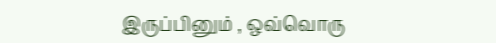இருப்பினும் , ஒவ்வொரு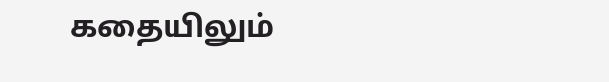கதையிலும்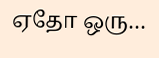ஏதோ ஒரு…